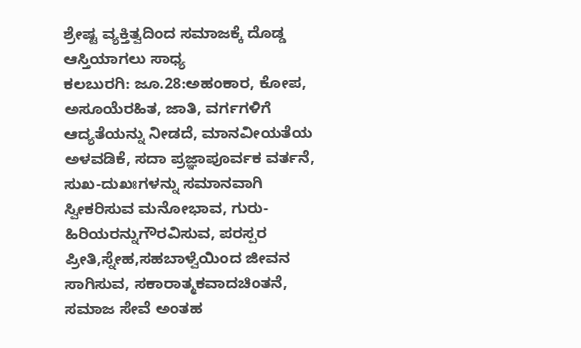ಶ್ರೇಷ್ಟ ವ್ಯಕ್ತಿತ್ವದಿಂದ ಸಮಾಜಕ್ಕೆ ದೊಡ್ಡ ಆಸ್ತಿಯಾಗಲು ಸಾಧ್ಯ
ಕಲಬುರಗಿ: ಜೂ.28:ಅಹಂಕಾರ, ಕೋಪ, ಅಸೂಯೆರಹಿತ, ಜಾತಿ, ವರ್ಗಗಳಿಗೆ ಆದ್ಯತೆಯನ್ನು ನೀಡದೆ, ಮಾನವೀಯತೆಯ ಅಳವಡಿಕೆ, ಸದಾ ಪ್ರಜ್ಞಾಪೂರ್ವಕ ವರ್ತನೆ, ಸುಖ-ದುಖಃಗಳನ್ನು ಸಮಾನವಾಗಿ ಸ್ವೀಕರಿಸುವ ಮನೋಭಾವ, ಗುರು-ಹಿರಿಯರನ್ನುಗೌರವಿಸುವ, ಪರಸ್ಪರ ಪ್ರೀತಿ,ಸ್ನೇಹ,ಸಹಬಾಳ್ವೆಯಿಂದ ಜೀವನ ಸಾಗಿಸುವ, ಸಕಾರಾತ್ಮಕವಾದಚಿಂತನೆ, ಸಮಾಜ ಸೇವೆ ಅಂತಹ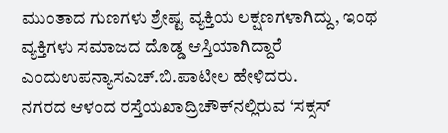ಮುಂತಾದ ಗುಣಗಳು ಶ್ರೇಷ್ಟ ವ್ಯಕ್ತಿಯ ಲಕ್ಷಣಗಳಾಗಿದ್ದು, ಇಂಥ ವ್ಯಕ್ತಿಗಳು ಸಮಾಜದ ದೊಡ್ಡ ಆಸ್ತಿಯಾಗಿದ್ದಾರೆ ಎಂದುಉಪನ್ಯಾಸಎಚ್.ಬಿ.ಪಾಟೀಲ ಹೇಳಿದರು.
ನಗರದ ಆಳಂದ ರಸ್ತೆಯಖಾದ್ರಿಚೌಕ್‍ನಲ್ಲಿರುವ ‘ಸಕ್ಸಸ್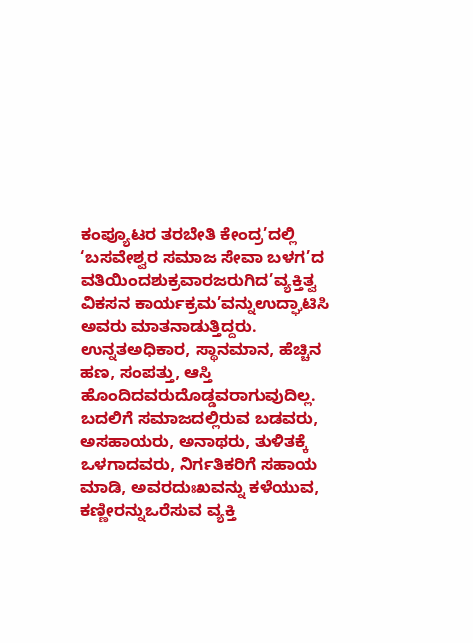ಕಂಪ್ಯೂಟರ ತರಬೇತಿ ಕೇಂದ್ರ’ದಲ್ಲಿ ‘ಬಸವೇಶ್ವರ ಸಮಾಜ ಸೇವಾ ಬಳಗ’ದ ವತಿಯಿಂದಶುಕ್ರವಾರಜರುಗಿದ’ವ್ಯಕ್ತಿತ್ವ ವಿಕಸನ ಕಾರ್ಯಕ್ರಮ’ವನ್ನುಉದ್ಘಾಟಿಸಿ ಅವರು ಮಾತನಾಡುತ್ತಿದ್ದರು.
ಉನ್ನತಅಧಿಕಾರ, ಸ್ಥಾನಮಾನ, ಹೆಚ್ಚಿನ ಹಣ, ಸಂಪತ್ತು, ಆಸ್ತಿ ಹೊಂದಿದವರುದೊಡ್ಡವರಾಗುವುದಿಲ್ಲ. ಬದಲಿಗೆ ಸಮಾಜದಲ್ಲಿರುವ ಬಡವರು, ಅಸಹಾಯರು, ಅನಾಥರು, ತುಳಿತಕ್ಕೆ ಒಳಗಾದವರು, ನಿರ್ಗತಿಕರಿಗೆ ಸಹಾಯ ಮಾಡಿ, ಅವರದುಃಖವನ್ನು ಕಳೆಯುವ, ಕಣ್ಣೀರನ್ನುಒರೆಸುವ ವ್ಯಕ್ತಿ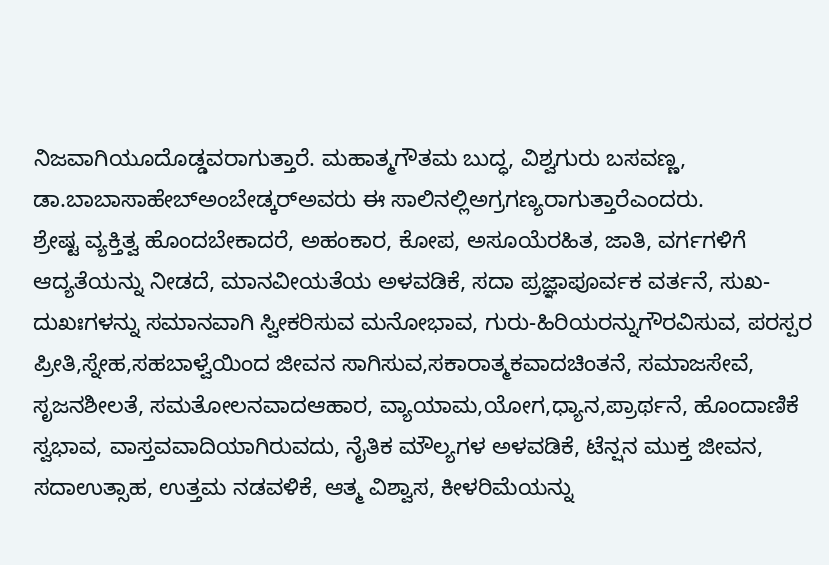ನಿಜವಾಗಿಯೂದೊಡ್ಡವರಾಗುತ್ತಾರೆ. ಮಹಾತ್ಮಗೌತಮ ಬುದ್ಧ, ವಿಶ್ವಗುರು ಬಸವಣ್ಣ, ಡಾ.ಬಾಬಾಸಾಹೇಬ್‍ಅಂಬೇಡ್ಕರ್‍ಅವರು ಈ ಸಾಲಿನಲ್ಲಿಅಗ್ರಗಣ್ಯರಾಗುತ್ತಾರೆಎಂದರು.
ಶ್ರೇಷ್ಟ ವ್ಯಕ್ತಿತ್ವ ಹೊಂದಬೇಕಾದರೆ, ಅಹಂಕಾರ, ಕೋಪ, ಅಸೂಯೆರಹಿತ, ಜಾತಿ, ವರ್ಗಗಳಿಗೆ ಆದ್ಯತೆಯನ್ನು ನೀಡದೆ, ಮಾನವೀಯತೆಯ ಅಳವಡಿಕೆ, ಸದಾ ಪ್ರಜ್ಞಾಪೂರ್ವಕ ವರ್ತನೆ, ಸುಖ-ದುಖಃಗಳನ್ನು ಸಮಾನವಾಗಿ ಸ್ವೀಕರಿಸುವ ಮನೋಭಾವ, ಗುರು-ಹಿರಿಯರನ್ನುಗೌರವಿಸುವ, ಪರಸ್ಪರ ಪ್ರೀತಿ,ಸ್ನೇಹ,ಸಹಬಾಳ್ವೆಯಿಂದ ಜೀವನ ಸಾಗಿಸುವ,ಸಕಾರಾತ್ಮಕವಾದಚಿಂತನೆ, ಸಮಾಜಸೇವೆ, ಸೃಜನಶೀಲತೆ, ಸಮತೋಲನವಾದಆಹಾರ, ವ್ಯಾಯಾಮ,ಯೋಗ,ಧ್ಯಾನ,ಪ್ರಾರ್ಥನೆ, ಹೊಂದಾಣಿಕೆ ಸ್ವಭಾವ, ವಾಸ್ತವವಾದಿಯಾಗಿರುವದು, ನೈತಿಕ ಮೌಲ್ಯಗಳ ಅಳವಡಿಕೆ, ಟೆನ್ಷನ ಮುಕ್ತ ಜೀವನ, ಸದಾಉತ್ಸಾಹ, ಉತ್ತಮ ನಡವಳಿಕೆ, ಆತ್ಮ ವಿಶ್ವಾಸ, ಕೀಳರಿಮೆಯನ್ನು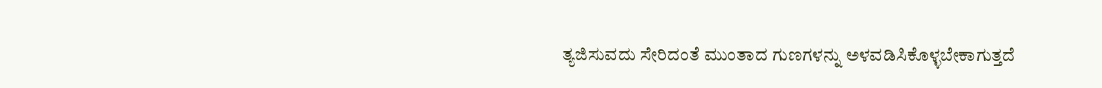ತ್ಯಜಿಸುವದು ಸೇರಿದಂತೆ ಮುಂತಾದ ಗುಣಗಳನ್ನು ಅಳವಡಿಸಿಕೊಳ್ಳಬೇಕಾಗುತ್ತದೆ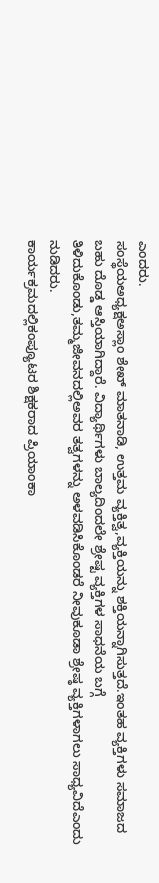ಎಂದರು.
ಸಂಸ್ಥೆಯಅಧ್ಯಕ್ಷಅಸ್ಲಾಂ ಶೇಖ್ ಮಾತನಾಡಿ, ಉತ್ತಮ ವ್ಯಕ್ತಿತ್ವ,ವ್ಯಕ್ತಿಯನ್ನು ಶಕ್ತಿಯನ್ನಾಗಿಸುತ್ತದೆ.ಇಂತಹ ವ್ಯಕ್ತಿಗಳು ಸಮಾಜದ ಬಹು ದೊಡ್ಡ ಆಸ್ತಿಯಾಗಿದ್ದಾರೆ. ವಿದ್ಯಾರ್ಥಿಗಳು ಬಾಲ್ಯದಿಂದಲೇ ಶ್ರೇಷ್ಟ ವ್ಯಕ್ತಿಗಳ ಸಾಧನೆಯ ಬಗ್ಗೆ ತಿಳಿದುಕೊಂಡು,ತಮ್ಮಜೀವನದಲ್ಲಿಅವರ ತತ್ವಗಳನ್ನು ಅಳವಡಿಸಿಕೊಂಡರೆ ನೀವುಕೂಡಾ ಶ್ರೇಷ್ಠ ವ್ಯಕ್ತಿಗಳಾಗಲು ಸಾಧ್ಯವಿದೆಎಂದು ನುಡಿದರು.
ಕಾರ್ಯಕ್ರಮದಲ್ಲಿಕಂಪ್ಯೂಟರ ಶಿಕ್ಷಕರಾದ ಪ್ರಿಯಾಂಕಾ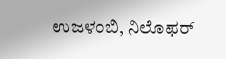ಉಜಳಂಬಿ, ನಿಲೊಫರ್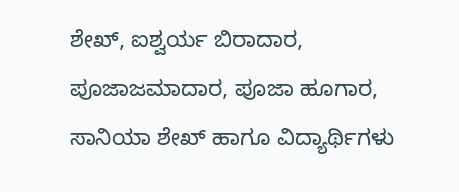ಶೇಖ್, ಐಶ್ವರ್ಯ ಬಿರಾದಾರ, ಪೂಜಾಜಮಾದಾರ, ಪೂಜಾ ಹೂಗಾರ, ಸಾನಿಯಾ ಶೇಖ್ ಹಾಗೂ ವಿದ್ಯಾರ್ಥಿಗಳು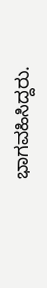ಭಾಗವಹಿಸಿದ್ದರು.